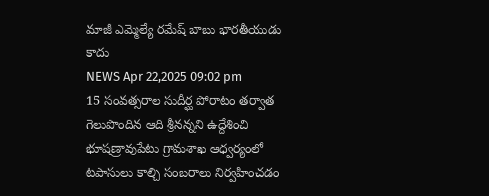మాజీ ఎమ్మెల్యే రమేష్ బాబు భారతీయుడు కాదు
NEWS Apr 22,2025 09:02 pm
15 సంవత్సరాల సుదీర్ఘ పోరాటం తర్వాత గెలుపొందిన ఆది శ్రీనన్నని ఉద్దేశించి భూషణ్రావుపేటు గ్రామశాఖ ఆధ్వర్యంలో టపాసులు కాల్చి సంబరాలు నిర్వహించడం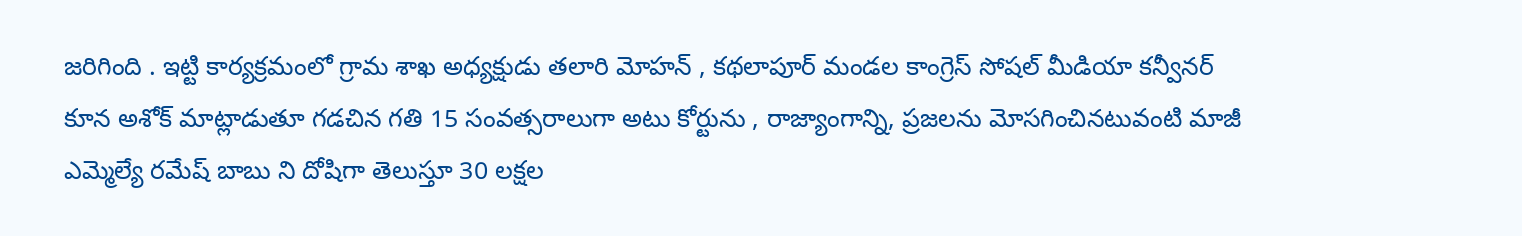జరిగింది . ఇట్టి కార్యక్రమంలో గ్రామ శాఖ అధ్యక్షుడు తలారి మోహన్ , కథలాపూర్ మండల కాంగ్రెస్ సోషల్ మీడియా కన్వీనర్ కూన అశోక్ మాట్లాడుతూ గడచిన గతి 15 సంవత్సరాలుగా అటు కోర్టును , రాజ్యాంగాన్ని, ప్రజలను మోసగించినటువంటి మాజీ ఎమ్మెల్యే రమేష్ బాబు ని దోషిగా తెలుస్తూ 30 లక్షల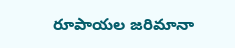రూపాయల జరిమానా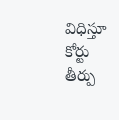విధిస్తూ కోర్టు తీర్పు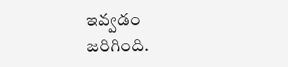ఇవ్వడం జరిగింది.